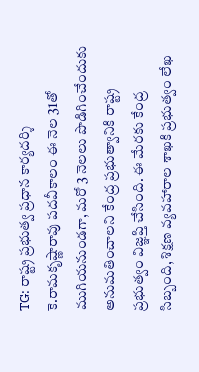TG: రాష్ట్ర ప్రభుత్వ ప్రధాన కార్యదర్శి కె.రామకృష్ణారావు పదవీకాలం ఈ నెల 31తో ముగియనుండగా, మరో 3 నెలలు పొడిగించేందుకు అనుమతించాలని కేంద్ర ప్రభుత్వానికి రాష్ట్ర ప్రభుత్వం విజ్ఞప్తి చేసింది. ఈ మేరకు కేంద్ర సిబ్బంది, శిక్షణ వ్యవహారాల శాఖకి ప్రభుత్వం లేఖ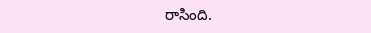రాసింది.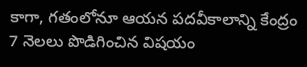కాగా, గతంలోనూ ఆయన పదవీకాలాన్ని కేంద్రం 7 నెలలు పొడిగించిన విషయం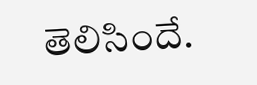తెలిసిందే.